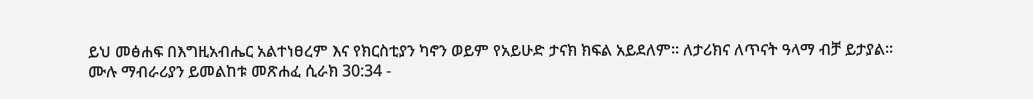ይህ መፅሐፍ በእግዚአብሔር አልተነፀረም እና የክርስቲያን ካኖን ወይም የአይሁድ ታናክ ክፍል አይደለም። ለታሪክና ለጥናት ዓላማ ብቻ ይታያል። ሙሉ ማብራሪያን ይመልከቱ መጽሐፈ ሲራክ 30:34 -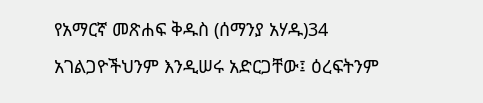የአማርኛ መጽሐፍ ቅዱስ (ሰማንያ አሃዱ)34 አገልጋዮችህንም እንዲሠሩ አድርጋቸው፤ ዕረፍትንም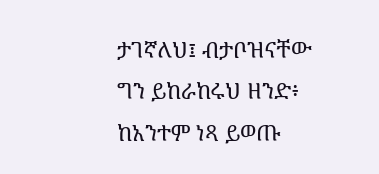ታገኛለህ፤ ብታቦዝናቸው ግን ይከራከሩህ ዘንድ፥ ከአንተም ነጻ ይወጡ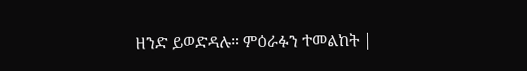ዘንድ ይወድዳሉ። ምዕራፉን ተመልከት |